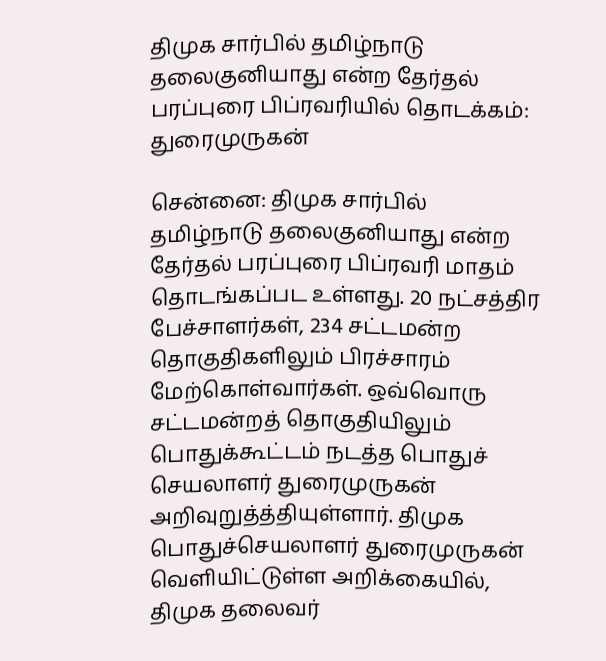திமுக சார்பில் தமிழ்நாடு தலைகுனியாது என்ற தேர்தல் பரப்புரை பிப்ரவரியில் தொடக்கம்: துரைமுருகன்

சென்னை: திமுக சார்பில் தமிழ்நாடு தலைகுனியாது என்ற தேர்தல் பரப்புரை பிப்ரவரி மாதம் தொடங்கப்பட உள்ளது. 20 நட்சத்திர பேச்சாளர்கள், 234 சட்டமன்ற தொகுதிகளிலும் பிரச்சாரம் மேற்கொள்வார்கள். ஒவ்வொரு சட்டமன்றத் தொகுதியிலும் பொதுக்கூட்டம் நடத்த பொதுச் செயலாளர் துரைமுருகன் அறிவுறுத்த்தியுள்ளார். திமுக பொதுச்செயலாளர் துரைமுருகன் வெளியிட்டுள்ள அறிக்கையில், திமுக தலைவர்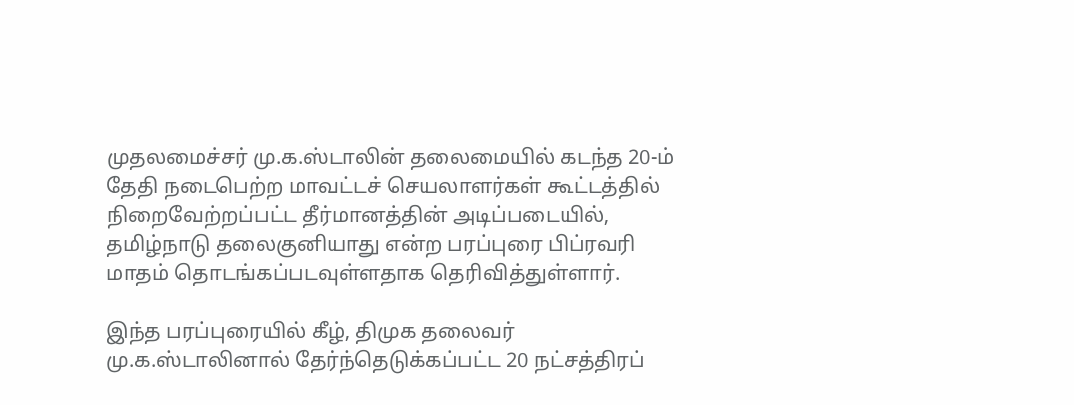முதலமைச்சர் மு.க.ஸ்டாலின் தலைமையில் கடந்த 20-ம் தேதி நடைபெற்ற மாவட்டச் செயலாளர்கள் கூட்டத்தில் நிறைவேற்றப்பட்ட தீர்மானத்தின் அடிப்படையில், தமிழ்நாடு தலைகுனியாது என்ற பரப்புரை பிப்ரவரி மாதம் தொடங்கப்படவுள்ளதாக தெரிவித்துள்ளார்.

இந்த பரப்புரையில் கீழ், திமுக தலைவர் மு.க.ஸ்டாலினால் தேர்ந்தெடுக்கப்பட்ட 20 நட்சத்திரப்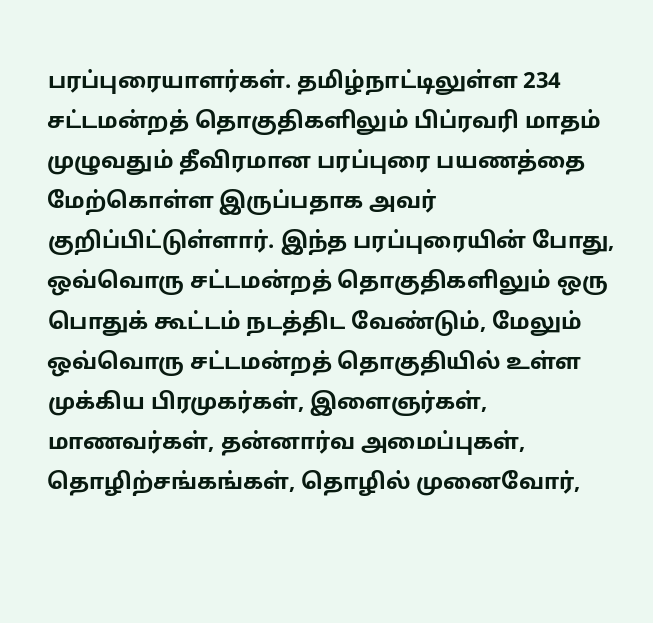பரப்புரையாளர்கள். தமிழ்நாட்டிலுள்ள 234 சட்டமன்றத் தொகுதிகளிலும் பிப்ரவரி மாதம் முழுவதும் தீவிரமான பரப்புரை பயணத்தை மேற்கொள்ள இருப்பதாக அவர் குறிப்பிட்டுள்ளார். இந்த பரப்புரையின் போது, ஒவ்வொரு சட்டமன்றத் தொகுதிகளிலும் ஒரு பொதுக் கூட்டம் நடத்திட வேண்டும், மேலும் ஒவ்வொரு சட்டமன்றத் தொகுதியில் உள்ள முக்கிய பிரமுகர்கள், இளைஞர்கள், மாணவர்கள், தன்னார்வ அமைப்புகள், தொழிற்சங்கங்கள், தொழில் முனைவோர்,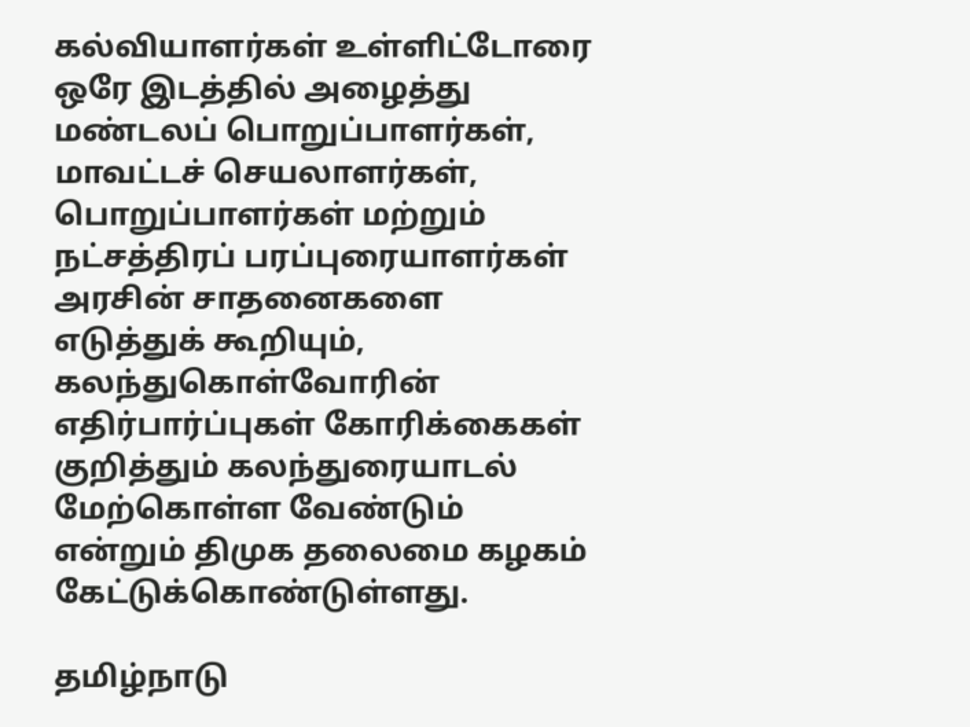கல்வியாளர்கள் உள்ளிட்டோரை ஒரே இடத்தில் அழைத்து மண்டலப் பொறுப்பாளர்கள், மாவட்டச் செயலாளர்கள், பொறுப்பாளர்கள் மற்றும் நட்சத்திரப் பரப்புரையாளர்கள் அரசின் சாதனைகளை எடுத்துக் கூறியும், கலந்துகொள்வோரின் எதிர்பார்ப்புகள் கோரிக்கைகள் குறித்தும் கலந்துரையாடல் மேற்கொள்ள வேண்டும் என்றும் திமுக தலைமை கழகம் கேட்டுக்கொண்டுள்ளது.

தமிழ்நாடு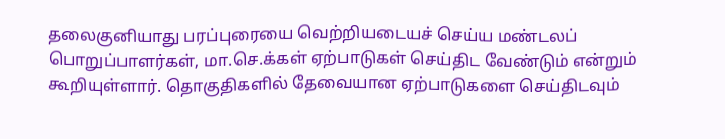தலைகுனியாது பரப்புரையை வெற்றியடையச் செய்ய மண்டலப் பொறுப்பாளர்கள், மா.செ.க்கள் ஏற்பாடுகள் செய்திட வேண்டும் என்றும் கூறியுள்ளார். தொகுதிகளில் தேவையான ஏற்பாடுகளை செய்திடவும்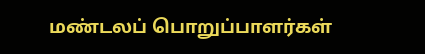மண்டலப் பொறுப்பாளர்கள்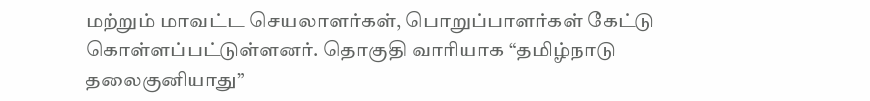மற்றும் மாவட்ட செயலாளர்கள், பொறுப்பாளர்கள் கேட்டு கொள்ளப்பட்டுள்ளனர். தொகுதி வாரியாக “தமிழ்நாடு தலைகுனியாது”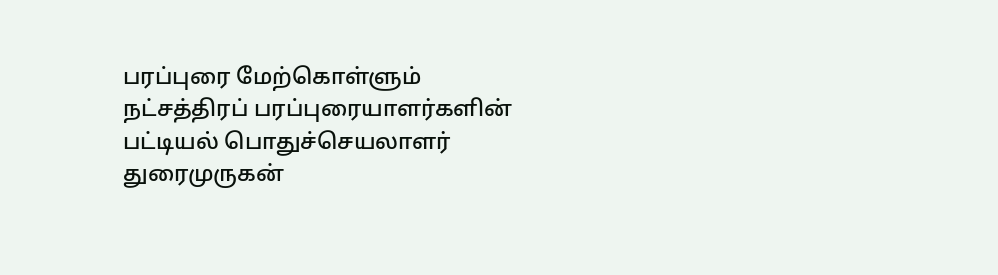பரப்புரை மேற்கொள்ளும் நட்சத்திரப் பரப்புரையாளர்களின் பட்டியல் பொதுச்செயலாளர் துரைமுருகன்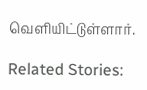வெளியிட்டுள்ளார்.

Related Stories: